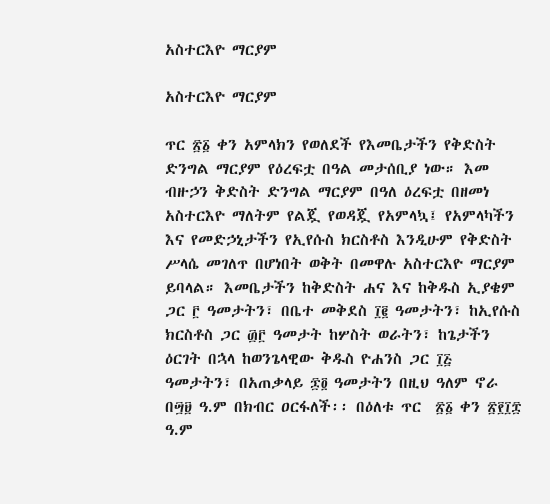አስተርእዮ ማርያም

አስተርእዮ ማርያም

ጥር ፳፩ ቀን አምላክን የወለደች የእመቤታችን የቅድስት ድንግል ማርያም የዕረፍቷ በዓል መታሰቢያ ነው። እመ ብዙኃን ቅድስት ድንግል ማርያም በዓለ ዕረፍቷ በዘመነ አስተርእዮ ማለትም የልጇ የወዳጇ የአምላኳ፤ የአምላካችን እና የመድኃኒታችን የኢየሱስ ክርስቶስ እንዲሁም የቅድስት ሥላሴ መገለጥ በሆነበት ወቅት በመዋሉ አስተርእዮ ማርያም ይባላል። እመቤታችን ከቅድስት ሐና እና ከቅዱስ ኢያቄም ጋር ፫ ዓመታትን፣ በቤተ መቅደስ ፲፪ ዓመታትን፣ ከኢየሱስ ክርስቶስ ጋር ፴፫ ዓመታት ከሦስት ወራትን፣ ከጌታችን ዕርገት በኋላ ከወንጌላዊው ቅዱስ ዮሐንስ ጋር ፲፭ ዓመታትን፣ በአጠቃላይ ፷፬ ዓመታትን በዚህ ዓለም ኖራ በ፵፱ ዓ.ም በክብር ዐርፋለች፡፡ በዕለቱ ጥር  ፳፩ ቀን ፳፻፲፰ ዓ.ም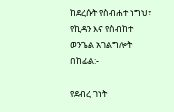ከደረሱት የስብሐተ ነግህ፣ የኪዳን እና የስብከተ ወንጌል አገልግሎት በከፊል:-

የደብረ ገነት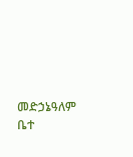መድኃኔዓለም ቤተ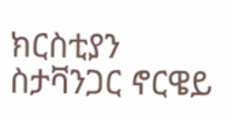ክርስቲያን ስታቫንጋር ኖርዌይ